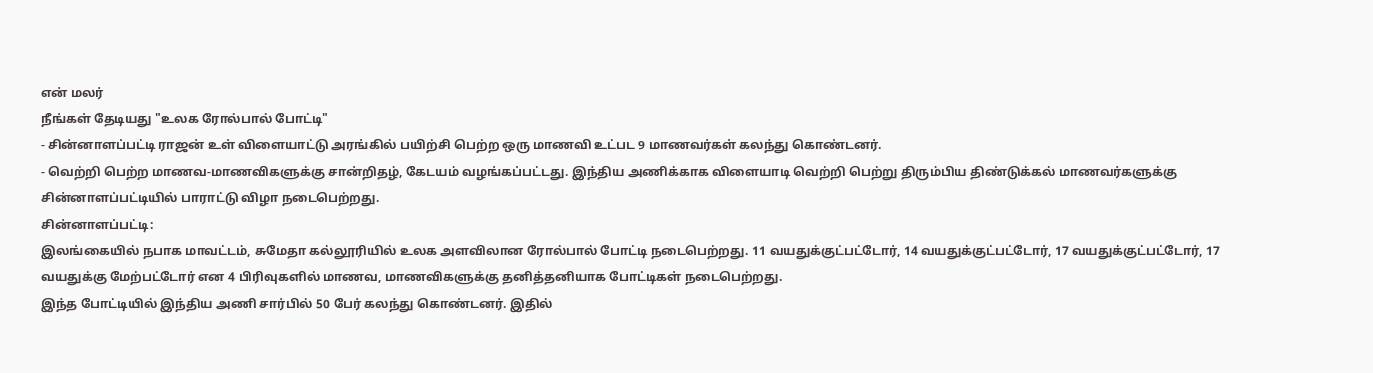என் மலர்
நீங்கள் தேடியது "உலக ரோல்பால் போட்டி"
- சின்னாளப்பட்டி ராஜன் உள் விளையாட்டு அரங்கில் பயிற்சி பெற்ற ஒரு மாணவி உட்பட 9 மாணவர்கள் கலந்து கொண்டனர்.
- வெற்றி பெற்ற மாணவ-மாணவிகளுக்கு சான்றிதழ், கேடயம் வழங்கப்பட்டது. இந்திய அணிக்காக விளையாடி வெற்றி பெற்று திரும்பிய திண்டுக்கல் மாணவர்களுக்கு சின்னாளப்பட்டியில் பாராட்டு விழா நடைபெற்றது.
சின்னாளப்பட்டி:
இலங்கையில் நபாக மாவட்டம், சுமேதா கல்லூரியில் உலக அளவிலான ரோல்பால் போட்டி நடைபெற்றது. 11 வயதுக்குட்பட்டோர், 14 வயதுக்குட்பட்டோர், 17 வயதுக்குட்பட்டோர், 17 வயதுக்கு மேற்பட்டோர் என 4 பிரிவுகளில் மாணவ, மாணவிகளுக்கு தனித்தனியாக போட்டிகள் நடைபெற்றது.
இந்த போட்டியில் இந்திய அணி சார்பில் 50 பேர் கலந்து கொண்டனர். இதில்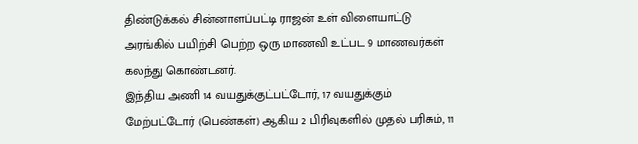திண்டுக்கல் சின்னாளப்பட்டி ராஜன் உள் விளையாட்டு அரங்கில் பயிற்சி பெற்ற ஒரு மாணவி உட்பட 9 மாணவர்கள் கலந்து கொண்டனர்.
இந்திய அணி 14 வயதுக்குட்பட்டோர், 17 வயதுக்கும் மேற்பட்டோர் (பெண்கள்) ஆகிய 2 பிரிவுகளில் முதல் பரிசும், 11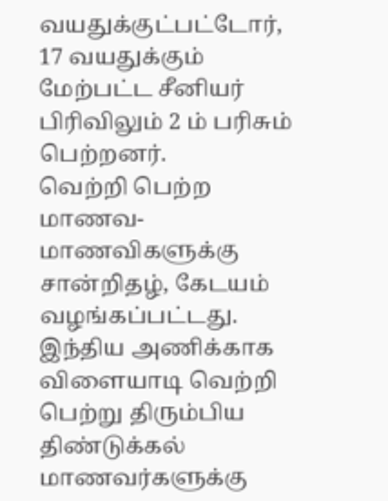வயதுக்குட்பட்டோர், 17 வயதுக்கும் மேற்பட்ட சீனியர் பிரிவிலும் 2 ம் பரிசும் பெற்றனர்.
வெற்றி பெற்ற மாணவ-மாணவிகளுக்கு சான்றிதழ், கேடயம் வழங்கப்பட்டது. இந்திய அணிக்காக விளையாடி வெற்றி பெற்று திரும்பிய திண்டுக்கல் மாணவர்களுக்கு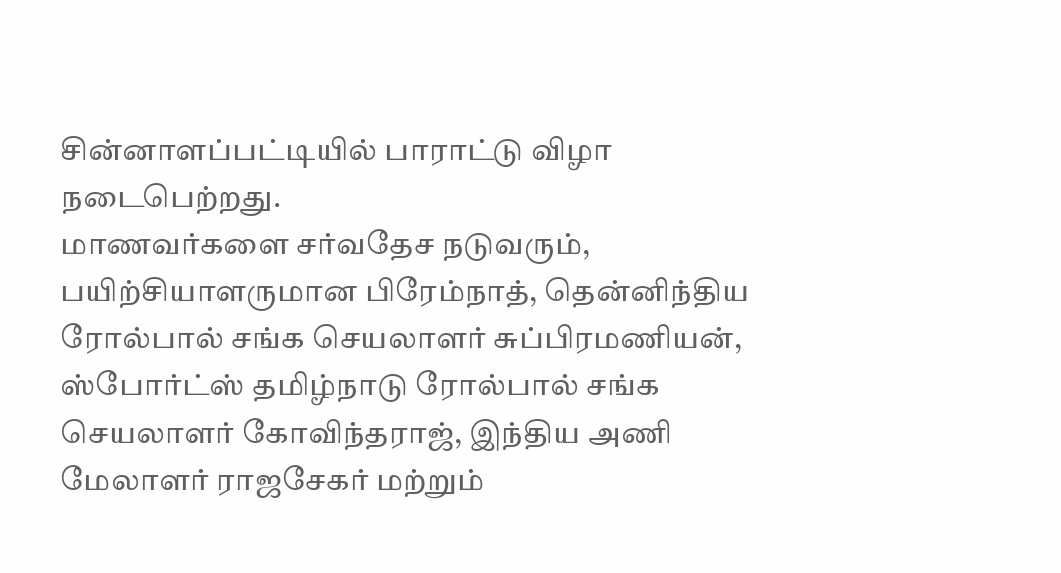சின்னாளப்பட்டியில் பாராட்டு விழா நடைபெற்றது.
மாணவர்களை சர்வதேச நடுவரும், பயிற்சியாளருமான பிரேம்நாத், தென்னிந்திய ரோல்பால் சங்க செயலாளர் சுப்பிரமணியன், ஸ்போர்ட்ஸ் தமிழ்நாடு ரோல்பால் சங்க செயலாளர் கோவிந்தராஜ், இந்திய அணி மேலாளர் ராஜசேகர் மற்றும்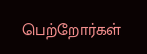பெற்றோர்கள்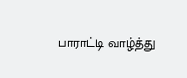பாராட்டி வாழ்த்து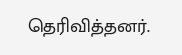தெரிவித்தனர்.